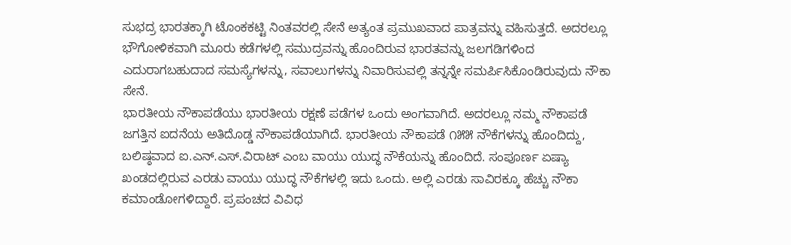ಸುಭದ್ರ ಭಾರತಕ್ಕಾಗಿ ಟೊಂಕಕಟ್ಟಿ ನಿಂತವರಲ್ಲಿ ಸೇನೆ ಅತ್ಯಂತ ಪ್ರಮುಖವಾದ ಪಾತ್ರವನ್ನು ವಹಿಸುತ್ತದೆ. ಅದರಲ್ಲೂ ಭೌಗೋಳಿಕವಾಗಿ ಮೂರು ಕಡೆಗಳಲ್ಲಿ ಸಮುದ್ರವನ್ನು ಹೊಂದಿರುವ ಭಾರತವನ್ನು ಜಲಗಡಿಗಳಿಂದ ಎದುರಾಗಬಹುದಾದ ಸಮಸ್ಯೆಗಳನ್ನು, ಸವಾಲುಗಳನ್ನು ನಿವಾರಿಸುವಲ್ಲಿ ತನ್ನನ್ನೇ ಸಮರ್ಪಿಸಿಕೊಂಡಿರುವುದು ನೌಕಾ ಸೇನೆ.
ಭಾರತೀಯ ನೌಕಾಪಡೆಯು ಭಾರತೀಯ ರಕ್ಷಣೆ ಪಡೆಗಳ ಒಂದು ಅಂಗವಾಗಿದೆ. ಅದರಲ್ಲೂ ನಮ್ಮ ನೌಕಾಪಡೆ ಜಗತ್ತಿನ ಐದನೆಯ ಅತಿದೊಡ್ಡ ನೌಕಾಪಡೆಯಾಗಿದೆ. ಭಾರತೀಯ ನೌಕಾಪಡೆ ೧೫೫ ನೌಕೆಗಳನ್ನು ಹೊಂದಿದ್ದು, ಬಲಿಷ್ಠವಾದ ಐ.ಎನ್.ಎಸ್.ವಿರಾಟ್ ಎಂಬ ವಾಯು ಯುದ್ಧ ನೌಕೆಯನ್ನು ಹೊಂದಿದೆ. ಸಂಪೂರ್ಣ ಏಷ್ಯಾ ಖಂಡದಲ್ಲಿರುವ ಎರಡು ವಾಯು ಯುದ್ಧ ನೌಕೆಗಳಲ್ಲಿ ಇದು ಒಂದು. ಅಲ್ಲಿ ಎರಡು ಸಾವಿರಕ್ಕೂ ಹೆಚ್ಚು ನೌಕಾ ಕಮಾಂಡೋಗಳಿದ್ದಾರೆ. ಪ್ರಪಂಚದ ವಿವಿಧ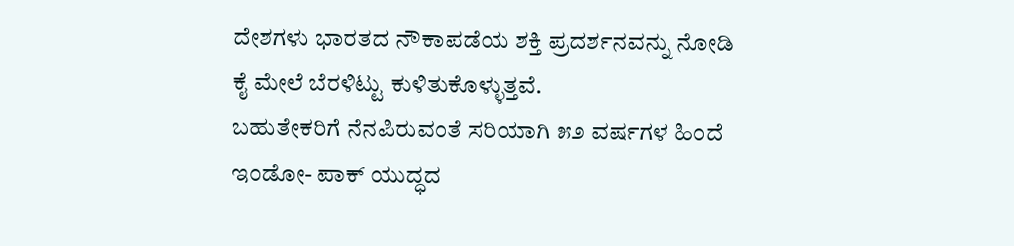ದೇಶಗಳು ಭಾರತದ ನೌಕಾಪಡೆಯ ಶಕ್ತಿ ಪ್ರದರ್ಶನವನ್ನು ನೋಡಿ ಕೈ ಮೇಲೆ ಬೆರಳಿಟ್ಟು ಕುಳಿತುಕೊಳ್ಳುತ್ತವೆ.
ಬಹುತೇಕರಿಗೆ ನೆನಪಿರುವಂತೆ ಸರಿಯಾಗಿ ೫೨ ವರ್ಷಗಳ ಹಿಂದೆ ಇಂಡೋ- ಪಾಕ್ ಯುದ್ಧದ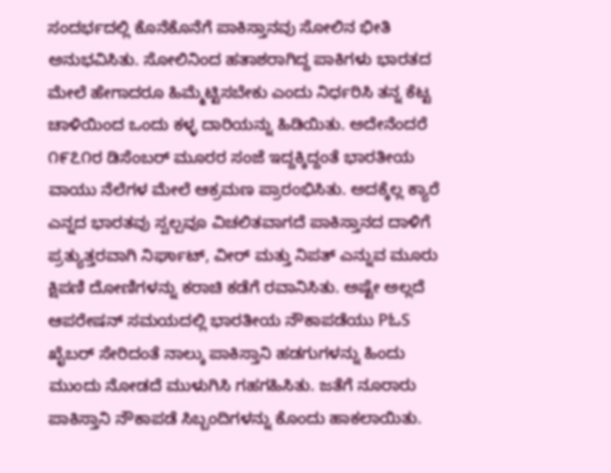ಸಂದರ್ಭದಲ್ಲಿ ಕೊನೆಕೊನೆಗೆ ಪಾಕಿಸ್ತಾನವು ಸೋಲಿನ ಭೀತಿ ಅನುಭವಿಸಿತು. ಸೋಲಿನಿಂದ ಹತಾಶರಾಗಿದ್ದ ಪಾಕಿಗಳು ಭಾರತದ ಮೇಲೆ ಹೇಗಾದರೂ ಹಿಮ್ಮೆಟ್ಟಿಸಬೇಕು ಎಂದು ನಿರ್ಧರಿಸಿ ತನ್ನ ಕೆಟ್ಟ ಚಾಳಿಯಿಂದ ಒಂದು ಕಳ್ಳ ದಾರಿಯನ್ನು ಹಿಡಿಯಿತು. ಅದೇನೆಂದರೆ ೧೯೭೧ರ ಡಿಸೆಂಬರ್ ಮೂರರ ಸಂಜೆ ಇದ್ದಕ್ಕಿದ್ದಂತೆ ಭಾರತೀಯ ವಾಯು ನೆಲೆಗಳ ಮೇಲೆ ಆಕ್ರಮಣ ಪ್ರಾರಂಭಿಸಿತು. ಅದಕ್ಕೆಲ್ಲ ಕ್ಯಾರೆ ಎನ್ನದ ಭಾರತವು ಸ್ವಲ್ಪವೂ ವಿಚಲಿತವಾಗದೆ ಪಾಕಿಸ್ತಾನದ ದಾಳಿಗೆ ಪ್ರತ್ಯುತ್ತರವಾಗಿ ನಿರ್ಘಾಟ್, ವೀರ್ ಮತ್ತು ನಿಪತ್ ಎನ್ನುವ ಮೂರು ಕ್ಷಿಪಣಿ ದೋಣಿಗಳನ್ನು ಕರಾಚಿ ಕಡೆಗೆ ರವಾನಿಸಿತು. ಅಷ್ಟೇ ಅಲ್ಲದೆ ಆಪರೇಷನ್ ಸಮಯದಲ್ಲಿ ಭಾರತೀಯ ನೌಕಾಪಡೆಯು PಓS ಖೈಬರ್ ಸೇರಿದಂತೆ ನಾಲ್ಕು ಪಾಕಿಸ್ತಾನಿ ಹಡಗುಗಳನ್ನು ಹಿಂದು ಮುಂದು ನೋಡದೆ ಮುಳುಗಿಸಿ ಗಹಗಹಿಸಿತು. ಜತೆಗೆ ನೂರಾರು ಪಾಕಿಸ್ತಾನಿ ನೌಕಾಪಡೆ ಸಿಬ್ಬಂದಿಗಳನ್ನು ಕೊಂದು ಹಾಕಲಾಯಿತು.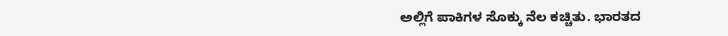ಅಲ್ಲಿಗೆ ಪಾಕಿಗಳ ಸೊಕ್ಕು ನೆಲ ಕಚ್ಚಿತು. ಭಾರತದ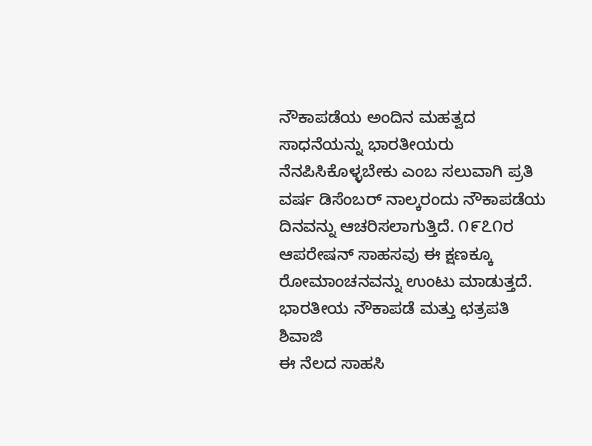ನೌಕಾಪಡೆಯ ಅಂದಿನ ಮಹತ್ವದ ಸಾಧನೆಯನ್ನು ಭಾರತೀಯರು ನೆನಪಿಸಿಕೊಳ್ಳಬೇಕು ಎಂಬ ಸಲುವಾಗಿ ಪ್ರತಿ ವರ್ಷ ಡಿಸೆಂಬರ್ ನಾಲ್ಕರಂದು ನೌಕಾಪಡೆಯ ದಿನವನ್ನು ಆಚರಿಸಲಾಗುತ್ತಿದೆ. ೧೯೭೧ರ ಆಪರೇಷನ್ ಸಾಹಸವು ಈ ಕ್ಷಣಕ್ಕೂ ರೋಮಾಂಚನವನ್ನು ಉಂಟು ಮಾಡುತ್ತದೆ.
ಭಾರತೀಯ ನೌಕಾಪಡೆ ಮತ್ತು ಛತ್ರಪತಿ ಶಿವಾಜಿ
ಈ ನೆಲದ ಸಾಹಸಿ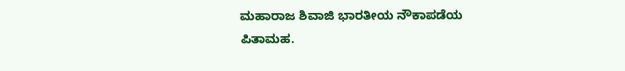ಮಹಾರಾಜ ಶಿವಾಜಿ ಭಾರತೀಯ ನೌಕಾಪಡೆಯ ಪಿತಾಮಹ.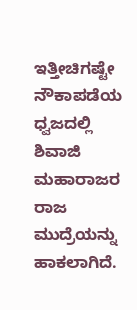ಇತ್ತೀಚಿಗಷ್ಟೇ ನೌಕಾಪಡೆಯ ಧ್ವಜದಲ್ಲಿ ಶಿವಾಜಿ ಮಹಾರಾಜರ ರಾಜ ಮುದ್ರೆಯನ್ನು ಹಾಕಲಾಗಿದೆ.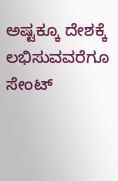ಅಷ್ಟಕ್ಕೂ ದೇಶಕ್ಕೆ ಲಭಿಸುವವರೆಗೂ ಸೇಂಟ್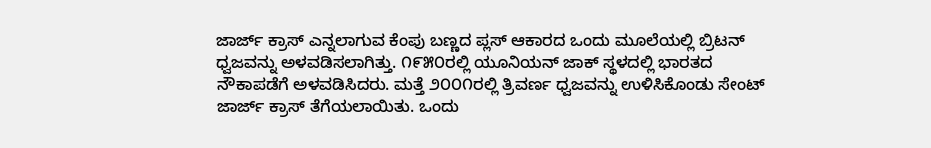ಜಾರ್ಜ್ ಕ್ರಾಸ್ ಎನ್ನಲಾಗುವ ಕೆಂಪು ಬಣ್ಣದ ಪ್ಲಸ್ ಆಕಾರದ ಒಂದು ಮೂಲೆಯಲ್ಲಿ ಬ್ರಿಟನ್ ಧ್ವಜವನ್ನು ಅಳವಡಿಸಲಾಗಿತ್ತು. ೧೯೫೦ರಲ್ಲಿ ಯೂನಿಯನ್ ಜಾಕ್ ಸ್ಥಳದಲ್ಲಿ ಭಾರತದ ನೌಕಾಪಡೆಗೆ ಅಳವಡಿಸಿದರು. ಮತ್ತೆ ೨೦೦೧ರಲ್ಲಿ ತ್ರಿವರ್ಣ ಧ್ವಜವನ್ನು ಉಳಿಸಿಕೊಂಡು ಸೇಂಟ್ ಜಾರ್ಜ್ ಕ್ರಾಸ್ ತೆಗೆಯಲಾಯಿತು. ಒಂದು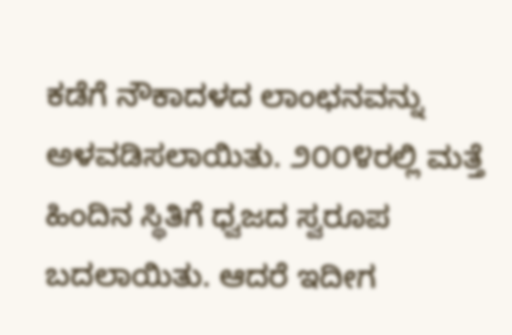ಕಡೆಗೆ ನೌಕಾದಳದ ಲಾಂಛನವನ್ನು ಅಳವಡಿಸಲಾಯಿತು. ೨೦೦೪ರಲ್ಲಿ ಮತ್ತೆ ಹಿಂದಿನ ಸ್ಥಿತಿಗೆ ಧ್ವಜದ ಸ್ವರೂಪ ಬದಲಾಯಿತು. ಆದರೆ ಇದೀಗ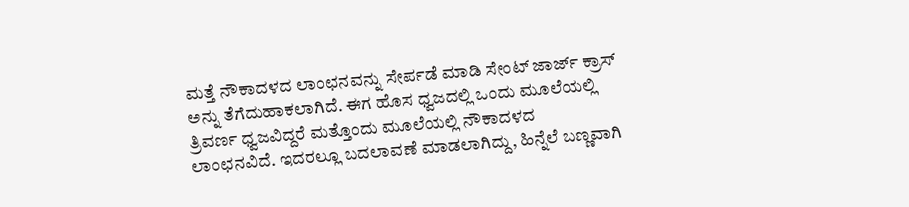ಮತ್ತೆ ನೌಕಾದಳದ ಲಾಂಛನವನ್ನು ಸೇರ್ಪಡೆ ಮಾಡಿ ಸೇಂಟ್ ಜಾರ್ಜ್ ಕ್ರಾಸ್ ಅನ್ನು ತೆಗೆದುಹಾಕಲಾಗಿದೆ. ಈಗ ಹೊಸ ಧ್ವಜದಲ್ಲಿ ಒಂದು ಮೂಲೆಯಲ್ಲಿ ತ್ರಿವರ್ಣ ಧ್ವಜವಿದ್ದರೆ ಮತ್ತೊಂದು ಮೂಲೆಯಲ್ಲಿ ನೌಕಾದಳದ ಲಾಂಛನವಿದೆ. ಇದರಲ್ಲೂ ಬದಲಾವಣೆ ಮಾಡಲಾಗಿದ್ದು, ಹಿನ್ನೆಲೆ ಬಣ್ಣವಾಗಿ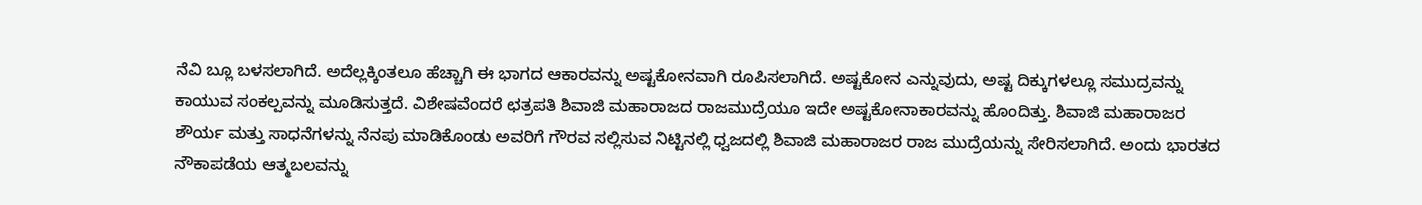ನೆವಿ ಬ್ಲೂ ಬಳಸಲಾಗಿದೆ. ಅದೆಲ್ಲಕ್ಕಿಂತಲೂ ಹೆಚ್ಚಾಗಿ ಈ ಭಾಗದ ಆಕಾರವನ್ನು ಅಷ್ಟಕೋನವಾಗಿ ರೂಪಿಸಲಾಗಿದೆ. ಅಷ್ಟಕೋನ ಎನ್ನುವುದು, ಅಷ್ಟ ದಿಕ್ಕುಗಳಲ್ಲೂ ಸಮುದ್ರವನ್ನು ಕಾಯುವ ಸಂಕಲ್ಪವನ್ನು ಮೂಡಿಸುತ್ತದೆ. ವಿಶೇಷವೆಂದರೆ ಛತ್ರಪತಿ ಶಿವಾಜಿ ಮಹಾರಾಜದ ರಾಜಮುದ್ರೆಯೂ ಇದೇ ಅಷ್ಟಕೋನಾಕಾರವನ್ನು ಹೊಂದಿತ್ತು. ಶಿವಾಜಿ ಮಹಾರಾಜರ ಶೌರ್ಯ ಮತ್ತು ಸಾಧನೆಗಳನ್ನು ನೆನಪು ಮಾಡಿಕೊಂಡು ಅವರಿಗೆ ಗೌರವ ಸಲ್ಲಿಸುವ ನಿಟ್ಟಿನಲ್ಲಿ ಧ್ವಜದಲ್ಲಿ ಶಿವಾಜಿ ಮಹಾರಾಜರ ರಾಜ ಮುದ್ರೆಯನ್ನು ಸೇರಿಸಲಾಗಿದೆ. ಅಂದು ಭಾರತದ ನೌಕಾಪಡೆಯ ಆತ್ಮಬಲವನ್ನು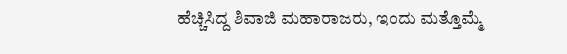ಹೆಚ್ಚಿಸಿದ್ದ ಶಿವಾಜಿ ಮಹಾರಾಜರು, ಇಂದು ಮತ್ತೊಮ್ಮೆ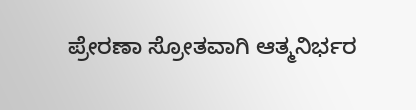ಪ್ರೇರಣಾ ಸ್ರೋತವಾಗಿ ಆತ್ಮನಿರ್ಭರ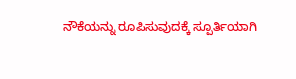ನೌಕೆಯನ್ನು ರೂಪಿಸುವುದಕ್ಕೆ ಸ್ಪೂರ್ತಿಯಾಗಿ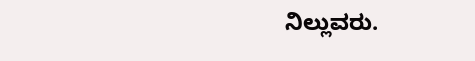ನಿಲ್ಲುವರು.